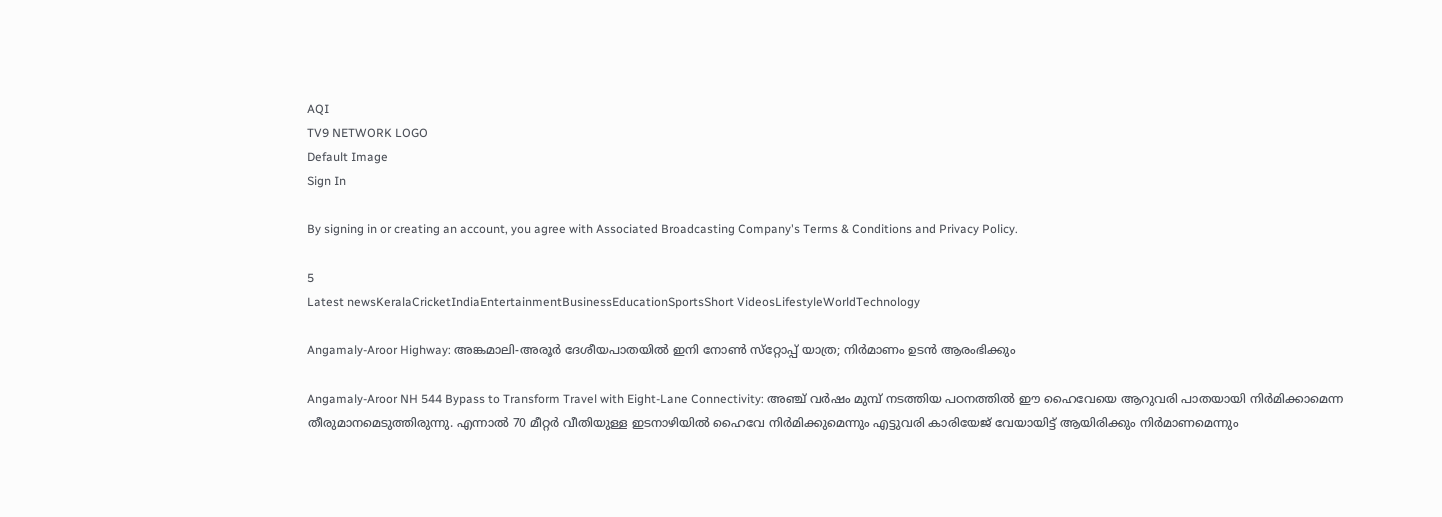AQI
TV9 NETWORK LOGO
Default Image
Sign In

By signing in or creating an account, you agree with Associated Broadcasting Company's Terms & Conditions and Privacy Policy.

5
Latest newsKeralaCricketIndiaEntertainmentBusinessEducationSportsShort VideosLifestyleWorldTechnology

Angamaly-Aroor Highway: അങ്കമാലി-അരൂര്‍ ദേശീയപാതയില്‍ ഇനി നോണ്‍ സ്‌റ്റോപ്പ് യാത്ര; നിര്‍മാണം ഉടന്‍ ആരംഭിക്കും

Angamaly-Aroor NH 544 Bypass to Transform Travel with Eight-Lane Connectivity: അഞ്ച് വര്‍ഷം മുമ്പ് നടത്തിയ പഠനത്തില്‍ ഈ ഹൈവേയെ ആറുവരി പാതയായി നിര്‍മിക്കാമെന്ന തീരുമാനമെടുത്തിരുന്നു. എന്നാല്‍ 70 മീറ്റര്‍ വീതിയുള്ള ഇടനാഴിയില്‍ ഹൈവേ നിര്‍മിക്കുമെന്നും എട്ടുവരി കാരിയേജ് വേയായിട്ട് ആയിരിക്കും നിര്‍മാണമെന്നും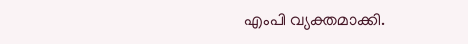എംപി വ്യക്തമാക്കി.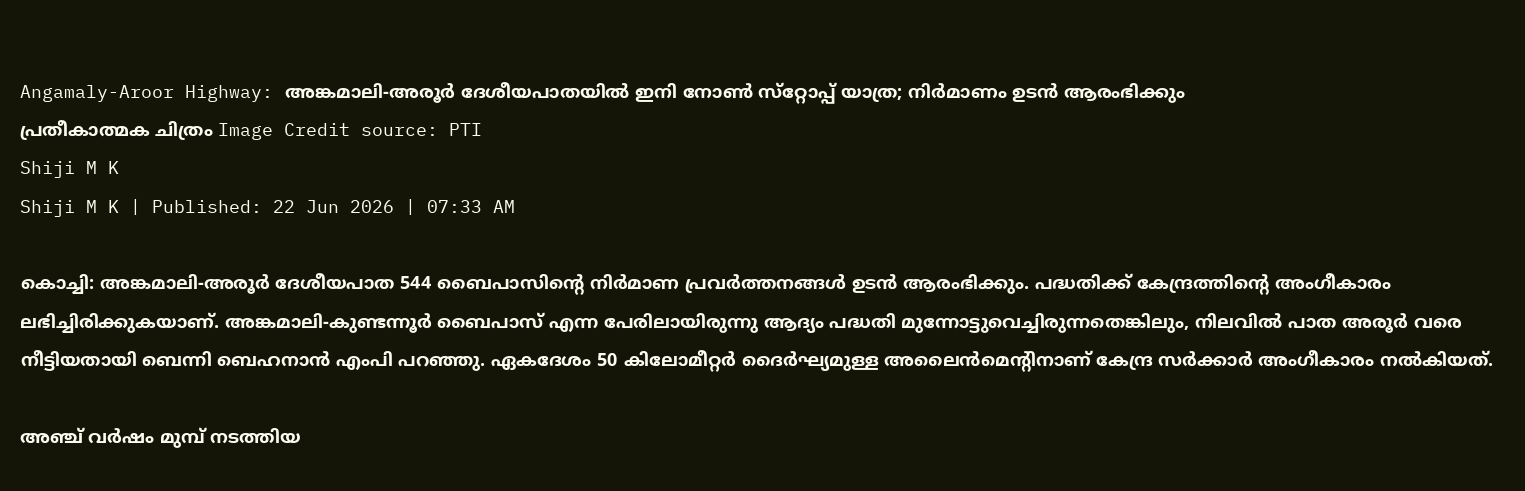Angamaly-Aroor Highway: അങ്കമാലി-അരൂര്‍ ദേശീയപാതയില്‍ ഇനി നോണ്‍ സ്‌റ്റോപ്പ് യാത്ര; നിര്‍മാണം ഉടന്‍ ആരംഭിക്കും
പ്രതീകാത്മക ചിത്രം Image Credit source: PTI
Shiji M K
Shiji M K | Published: 22 Jun 2026 | 07:33 AM

കൊച്ചി: അങ്കമാലി-അരൂര്‍ ദേശീയപാത 544 ബൈപാസിന്റെ നിര്‍മാണ പ്രവര്‍ത്തനങ്ങള്‍ ഉടന്‍ ആരംഭിക്കും. പദ്ധതിക്ക് കേന്ദ്രത്തിന്റെ അംഗീകാരം ലഭിച്ചിരിക്കുകയാണ്. അങ്കമാലി-കുണ്ടന്നൂര്‍ ബൈപാസ് എന്ന പേരിലായിരുന്നു ആദ്യം പദ്ധതി മുന്നോട്ടുവെച്ചിരുന്നതെങ്കിലും, നിലവില്‍ പാത അരൂര്‍ വരെ നീട്ടിയതായി ബെന്നി ബെഹനാന്‍ എംപി പറഞ്ഞു. ഏകദേശം 50 കിലോമീറ്റര്‍ ദൈര്‍ഘ്യമുള്ള അലൈന്‍മെന്റിനാണ് കേന്ദ്ര സര്‍ക്കാര്‍ അംഗീകാരം നല്‍കിയത്.

അഞ്ച് വര്‍ഷം മുമ്പ് നടത്തിയ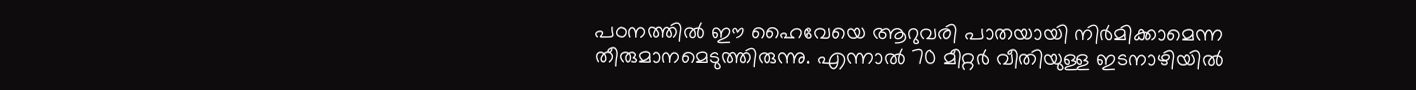പഠനത്തില്‍ ഈ ഹൈവേയെ ആറുവരി പാതയായി നിര്‍മിക്കാമെന്ന തീരുമാനമെടുത്തിരുന്നു. എന്നാല്‍ 70 മീറ്റര്‍ വീതിയുള്ള ഇടനാഴിയില്‍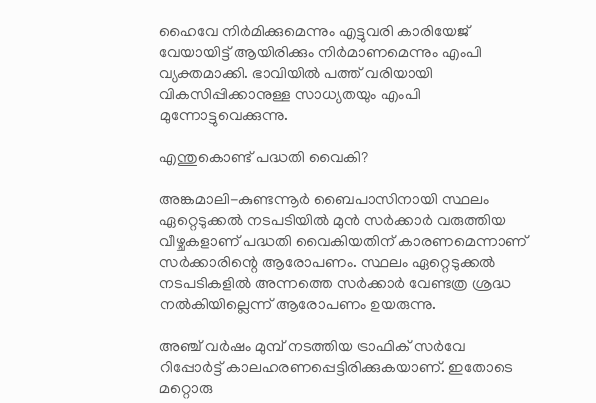ഹൈവേ നിര്‍മിക്കുമെന്നും എട്ടുവരി കാരിയേജ് വേയായിട്ട് ആയിരിക്കും നിര്‍മാണമെന്നും എംപി വ്യക്തമാക്കി. ഭാവിയില്‍ പത്ത് വരിയായി വികസിപ്പിക്കാനുള്ള സാധ്യതയും എംപി മുന്നോട്ടുവെക്കുന്നു.

എന്തുകൊണ്ട് പദ്ധതി വൈകി?

അങ്കമാലി-കുണ്ടന്നൂര്‍ ബൈപാസിനായി സ്ഥലം ഏറ്റെടുക്കല്‍ നടപടിയില്‍ മുന്‍ സര്‍ക്കാര്‍ വരുത്തിയ വീഴ്ചകളാണ് പദ്ധതി വൈകിയതിന് കാരണമെന്നാണ് സര്‍ക്കാരിന്റെ ആരോപണം. സ്ഥലം ഏറ്റെടുക്കല്‍ നടപടികളില്‍ അന്നത്തെ സര്‍ക്കാര്‍ വേണ്ടത്ര ശ്രദ്ധ നല്‍കിയില്ലെന്ന് ആരോപണം ഉയരുന്നു.

അഞ്ച് വര്‍ഷം മുമ്പ് നടത്തിയ ട്രാഫിക് സര്‍വേ റിപ്പോര്‍ട്ട് കാലഹരണപ്പെട്ടിരിക്കുകയാണ്. ഇതോടെ മറ്റൊരു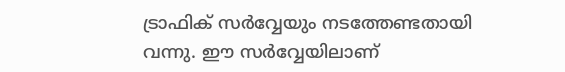ട്രാഫിക് സര്‍വ്വേയും നടത്തേണ്ടതായി വന്നു. ഈ സര്‍വ്വേയിലാണ്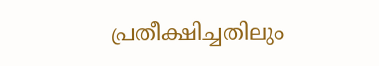പ്രതീക്ഷിച്ചതിലും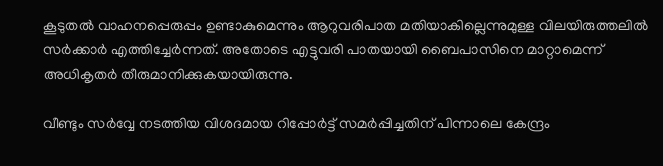കൂടുതല്‍ വാഹനപ്പെരുപ്പം ഉണ്ടാകുമെന്നും ആറുവരിപാത മതിയാകില്ലെന്നുമുള്ള വിലയിരുത്തലില്‍ സര്‍ക്കാര്‍ എത്തിച്ചേര്‍ന്നത്. അതോടെ എട്ടുവരി പാതയായി ബൈപാസിനെ മാറ്റാമെന്ന് അധികൃതര്‍ തീരുമാനിക്കുകയായിരുന്നു.

വീണ്ടും സര്‍വ്വേ നടത്തിയ വിശദമായ റിപ്പോര്‍ട്ട് സമര്‍പ്പിച്ചതിന് പിന്നാലെ കേന്ദ്രം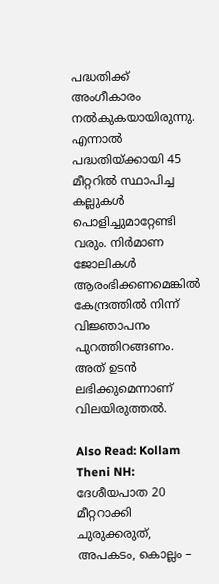പദ്ധതിക്ക് അംഗീകാരം നല്‍കുകയായിരുന്നു. എന്നാല്‍ പദ്ധതിയ്ക്കായി 45 മീറ്ററില്‍ സ്ഥാപിച്ച കല്ലുകള്‍ പൊളിച്ചുമാറ്റേണ്ടി വരും. നിര്‍മാണ ജോലികള്‍ ആരംഭിക്കണമെങ്കില്‍ കേന്ദ്രത്തില്‍ നിന്ന് വിജ്ഞാപനം പുറത്തിറങ്ങണം. അത് ഉടന്‍ ലഭിക്കുമെന്നാണ് വിലയിരുത്തല്‍.

Also Read: Kollam Theni NH: ദേശീയപാത 20 മീറ്ററാക്കി ചുരുക്കരുത്, അപകടം, കൊല്ലം –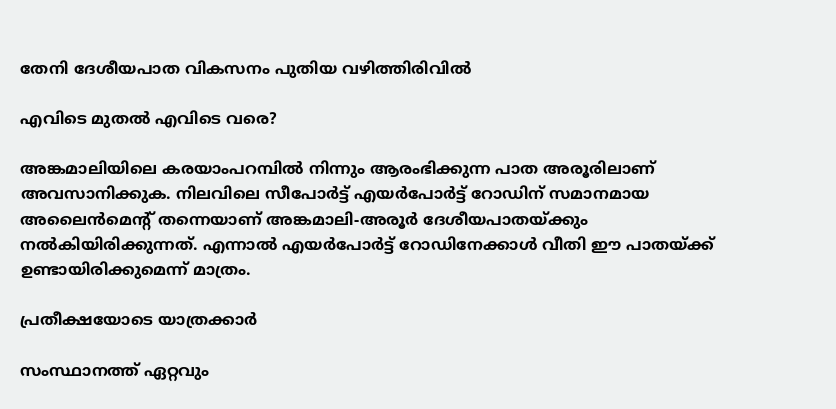തേനി ദേശീയപാത വികസനം പുതിയ വഴിത്തിരിവിൽ

എവിടെ മുതല്‍ എവിടെ വരെ?

അങ്കമാലിയിലെ കരയാംപറമ്പില്‍ നിന്നും ആരംഭിക്കുന്ന പാത അരൂരിലാണ് അവസാനിക്കുക. നിലവിലെ സീപോര്‍ട്ട് എയര്‍പോര്‍ട്ട് റോഡിന് സമാനമായ അലൈന്‍മെന്റ് തന്നെയാണ് അങ്കമാലി-അരൂര്‍ ദേശീയപാതയ്ക്കും നല്‍കിയിരിക്കുന്നത്. എന്നാല്‍ എയര്‍പോര്‍ട്ട് റോഡിനേക്കാള്‍ വീതി ഈ പാതയ്ക്ക് ഉണ്ടായിരിക്കുമെന്ന് മാത്രം.

പ്രതീക്ഷയോടെ യാത്രക്കാര്‍

സംസ്ഥാനത്ത് ഏറ്റവും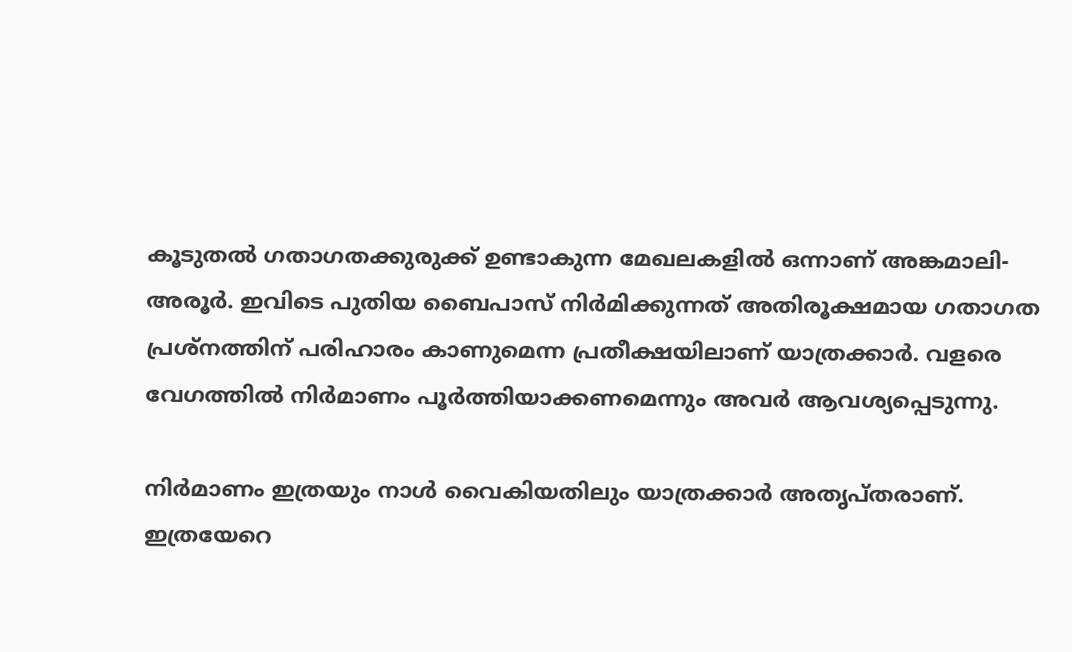കൂടുതല്‍ ഗതാഗതക്കുരുക്ക് ഉണ്ടാകുന്ന മേഖലകളില്‍ ഒന്നാണ് അങ്കമാലി-അരൂര്‍. ഇവിടെ പുതിയ ബൈപാസ് നിര്‍മിക്കുന്നത് അതിരൂക്ഷമായ ഗതാഗത പ്രശ്‌നത്തിന് പരിഹാരം കാണുമെന്ന പ്രതീക്ഷയിലാണ് യാത്രക്കാര്‍. വളരെ വേഗത്തില്‍ നിര്‍മാണം പൂര്‍ത്തിയാക്കണമെന്നും അവര്‍ ആവശ്യപ്പെടുന്നു.

നിര്‍മാണം ഇത്രയും നാള്‍ വൈകിയതിലും യാത്രക്കാര്‍ അതൃപ്തരാണ്. ഇത്രയേറെ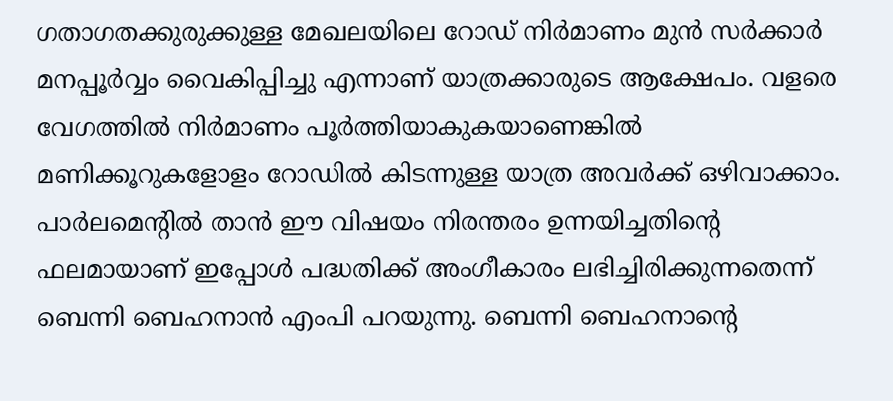ഗതാഗതക്കുരുക്കുള്ള മേഖലയിലെ റോഡ് നിര്‍മാണം മുന്‍ സര്‍ക്കാര്‍ മനപ്പൂര്‍വ്വം വൈകിപ്പിച്ചു എന്നാണ് യാത്രക്കാരുടെ ആക്ഷേപം. വളരെ വേഗത്തില്‍ നിര്‍മാണം പൂര്‍ത്തിയാകുകയാണെങ്കില്‍ മണിക്കൂറുകളോളം റോഡില്‍ കിടന്നുള്ള യാത്ര അവര്‍ക്ക് ഒഴിവാക്കാം. പാര്‍ലമെന്റില്‍ താന്‍ ഈ വിഷയം നിരന്തരം ഉന്നയിച്ചതിന്റെ ഫലമായാണ് ഇപ്പോള്‍ പദ്ധതിക്ക് അംഗീകാരം ലഭിച്ചിരിക്കുന്നതെന്ന് ബെന്നി ബെഹനാന്‍ എംപി പറയുന്നു. ബെന്നി ബെഹനാന്റെ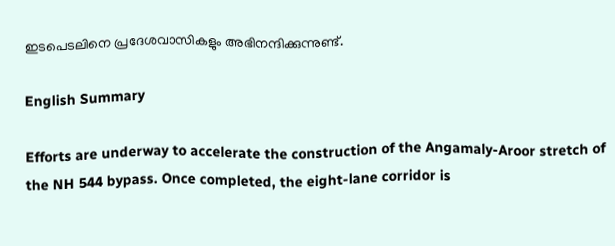ഇടപെടലിനെ പ്രദേശവാസികളും അഭിനന്ദിക്കുന്നുണ്ട്.

English Summary

Efforts are underway to accelerate the construction of the Angamaly-Aroor stretch of the NH 544 bypass. Once completed, the eight-lane corridor is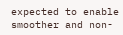expected to enable smoother and non-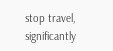stop travel, significantly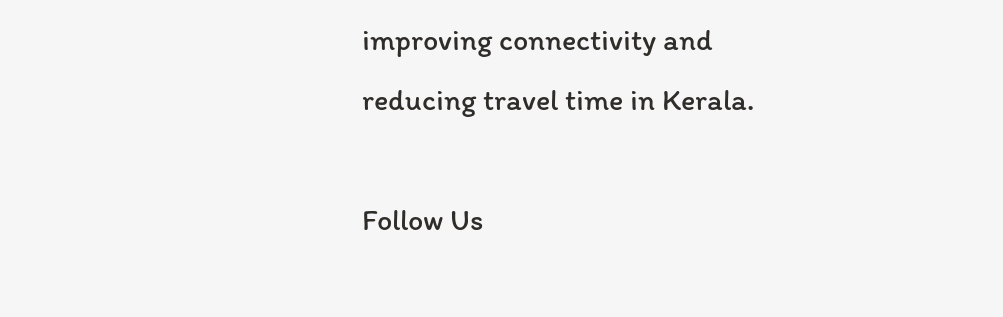improving connectivity and reducing travel time in Kerala.

Follow Us